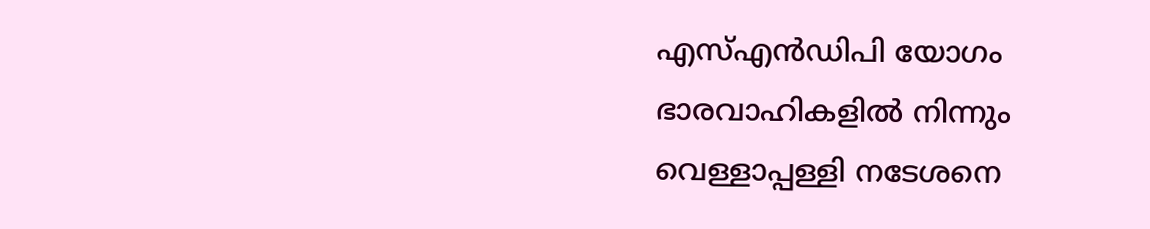എസ്എൻഡിപി യോഗം ഭാരവാഹികളിൽ നിന്നും വെള്ളാപ്പള്ളി നടേശനെ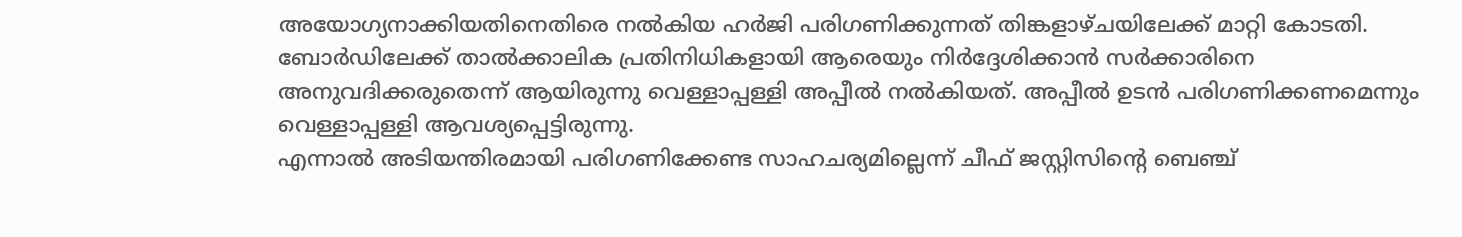അയോഗ്യനാക്കിയതിനെതിരെ നൽകിയ ഹർജി പരിഗണിക്കുന്നത് തിങ്കളാഴ്ചയിലേക്ക് മാറ്റി കോടതി. ബോർഡിലേക്ക് താൽക്കാലിക പ്രതിനിധികളായി ആരെയും നിർദ്ദേശിക്കാൻ സർക്കാരിനെ അനുവദിക്കരുതെന്ന് ആയിരുന്നു വെള്ളാപ്പള്ളി അപ്പീൽ നൽകിയത്. അപ്പീൽ ഉടൻ പരിഗണിക്കണമെന്നും വെള്ളാപ്പള്ളി ആവശ്യപ്പെട്ടിരുന്നു.
എന്നാൽ അടിയന്തിരമായി പരിഗണിക്കേണ്ട സാഹചര്യമില്ലെന്ന് ചീഫ് ജസ്റ്റിസിന്റെ ബെഞ്ച്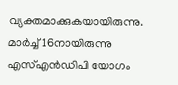വ്യക്തമാക്കുകയായിരുന്നു. മാർച്ച് 16നായിരുന്നു എസ്എൻഡിപി യോഗം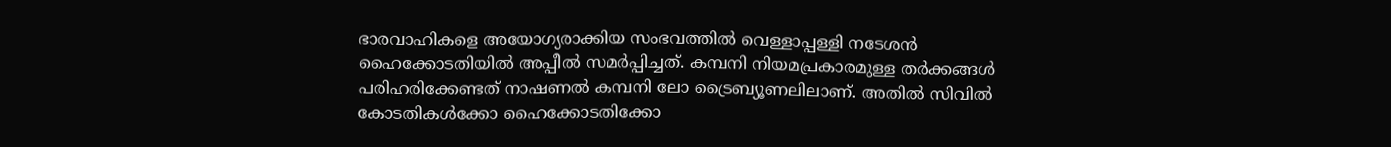ഭാരവാഹികളെ അയോഗ്യരാക്കിയ സംഭവത്തിൽ വെള്ളാപ്പള്ളി നടേശൻ ഹൈക്കോടതിയിൽ അപ്പീൽ സമർപ്പിച്ചത്. കമ്പനി നിയമപ്രകാരമുള്ള തർക്കങ്ങൾ പരിഹരിക്കേണ്ടത് നാഷണൽ കമ്പനി ലോ ട്രൈബ്യൂണലിലാണ്. അതിൽ സിവിൽ കോടതികൾക്കോ ഹൈക്കോടതിക്കോ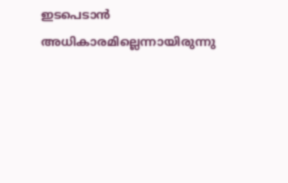ഇടപെടാൻ അധികാരമില്ലെന്നായിരുന്നു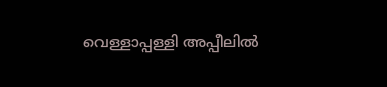വെള്ളാപ്പള്ളി അപ്പീലിൽ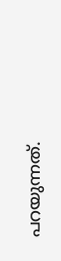പറയുന്നത്.